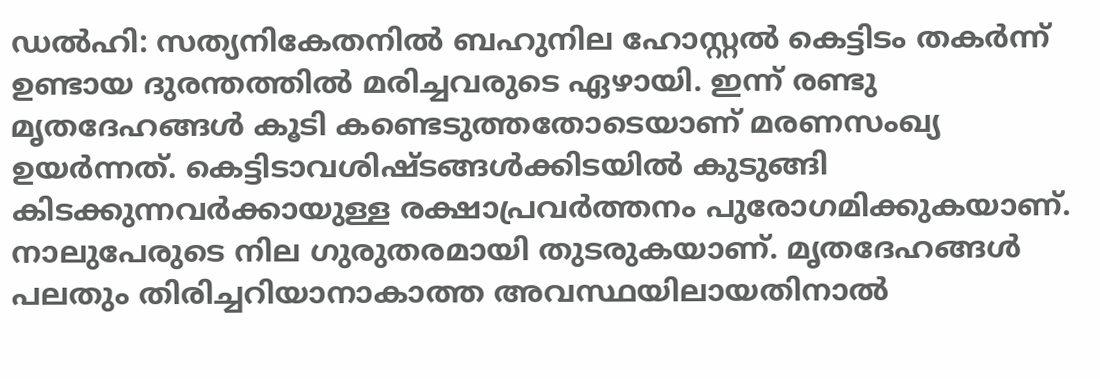ഡൽഹി: സത്യനികേതനിൽ ബഹുനില ഹോസ്റ്റൽ കെട്ടിടം തകർന്ന് ഉണ്ടായ ദുരന്തത്തിൽ മരിച്ചവരുടെ ഏഴായി. ഇന്ന് രണ്ടു മൃതദേഹങ്ങൾ കൂടി കണ്ടെടുത്തതോടെയാണ് മരണസംഖ്യ ഉയർന്നത്. കെട്ടിടാവശിഷ്ടങ്ങൾക്കിടയിൽ കുടുങ്ങി കിടക്കുന്നവർക്കായുള്ള രക്ഷാപ്രവർത്തനം പുരോഗമിക്കുകയാണ്.
നാലുപേരുടെ നില ഗുരുതരമായി തുടരുകയാണ്. മൃതദേഹങ്ങൾ പലതും തിരിച്ചറിയാനാകാത്ത അവസ്ഥയിലായതിനാൽ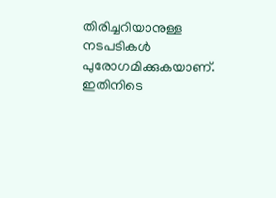തിരിച്ചറിയാനുള്ള നടപടികൾ പുരോഗമിക്കുകയാണ്. ഇതിനിടെ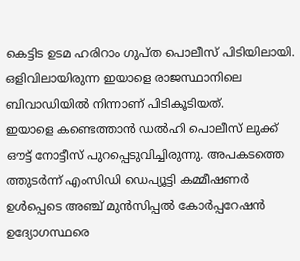കെട്ടിട ഉടമ ഹരിറാം ഗുപ്ത പൊലീസ് പിടിയിലായി. ഒളിവിലായിരുന്ന ഇയാളെ രാജസ്ഥാനിലെ ബിവാഡിയിൽ നിന്നാണ് പിടികൂടിയത്.
ഇയാളെ കണ്ടെത്താൻ ഡൽഹി പൊലീസ് ലുക്ക് ഔട്ട് നോട്ടീസ് പുറപ്പെടുവിച്ചിരുന്നു. അപകടത്തെ ത്തുടർന്ന് എംസിഡി ഡെപ്യൂട്ടി കമ്മീഷണർ ഉൾപ്പെടെ അഞ്ച് മുൻസിപ്പൽ കോർപ്പറേഷൻ ഉദ്യോഗസ്ഥരെ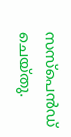സസ്പെൻഡ് ചെയ്തു.